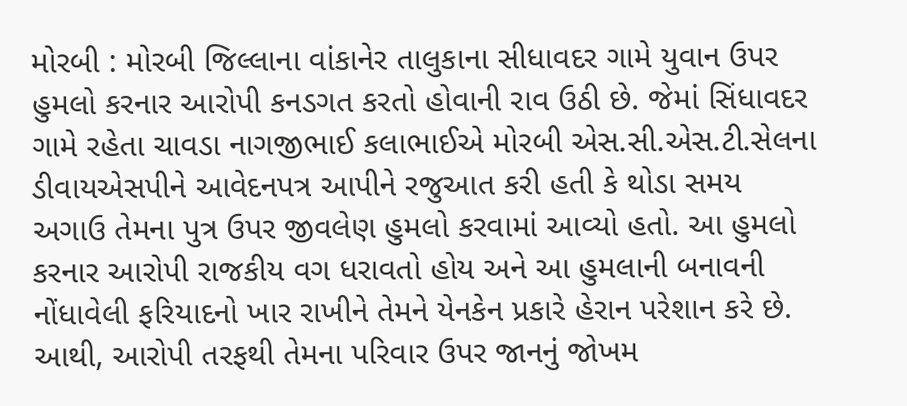મોરબી : મોરબી જિલ્લાના વાંકાનેર તાલુકાના સીધાવદર ગામે યુવાન ઉપર હુમલો કરનાર આરોપી કનડગત કરતો હોવાની રાવ ઉઠી છે. જેમાં સિંધાવદર ગામે રહેતા ચાવડા નાગજીભાઈ કલાભાઈએ મોરબી એસ.સી.એસ.ટી.સેલના ડીવાયએસપીને આવેદનપત્ર આપીને રજુઆત કરી હતી કે થોડા સમય અગાઉ તેમના પુત્ર ઉપર જીવલેણ હુમલો કરવામાં આવ્યો હતો. આ હુમલો કરનાર આરોપી રાજકીય વગ ધરાવતો હોય અને આ હુમલાની બનાવની નોંધાવેલી ફરિયાદનો ખાર રાખીને તેમને યેનકેન પ્રકારે હેરાન પરેશાન કરે છે. આથી, આરોપી તરફથી તેમના પરિવાર ઉપર જાનનું જોખમ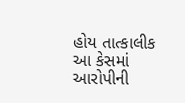હોય તાત્કાલીક આ કેસમાં આરોપીની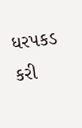ધરપકડ કરી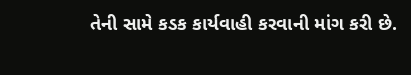તેની સામે કડક કાર્યવાહી કરવાની માંગ કરી છે.